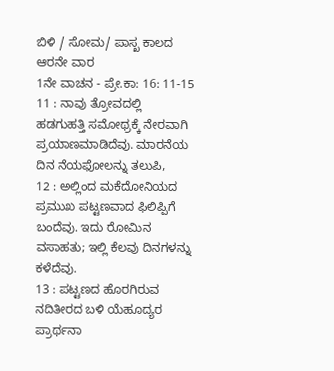ಬಿಳಿ / ಸೋಮ/ ಪಾಸ್ಖ ಕಾಲದ ಆರನೇ ವಾರ
1ನೇ ವಾಚನ - ಪ್ರೇ.ಕಾ: 16: 11-15
11 : ನಾವು ತ್ರೋವದಲ್ಲಿ
ಹಡಗುಹತ್ತಿ ಸಮೋಥ್ರಕ್ಕೆ ನೇರವಾಗಿ ಪ್ರಯಾಣಮಾಡಿದೆವು. ಮಾರನೆಯ ದಿನ ನೆಯಫೋಲನ್ನು ತಲುಪಿ,
12 : ಅಲ್ಲಿಂದ ಮಕೆದೋನಿಯದ
ಪ್ರಮುಖ ಪಟ್ಟಣವಾದ ಫಿಲಿಪ್ಪಿಗೆ ಬಂದೆವು. ಇದು ರೋಮಿನ ವಸಾಹತು; ಇಲ್ಲಿ ಕೆಲವು ದಿನಗಳನ್ನು ಕಳೆದೆವು.
13 : ಪಟ್ಟಣದ ಹೊರಗಿರುವ
ನದಿತೀರದ ಬಳಿ ಯೆಹೂದ್ಯರ ಪ್ರಾರ್ಥನಾ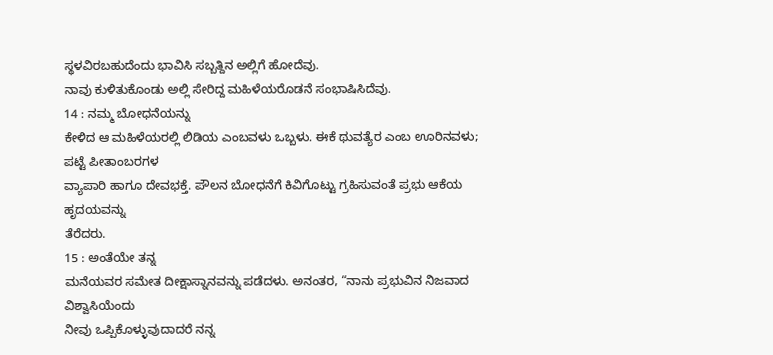ಸ್ಥಳವಿರಬಹುದೆಂದು ಭಾವಿಸಿ ಸಬ್ಬತ್ದಿನ ಅಲ್ಲಿಗೆ ಹೋದೆವು.
ನಾವು ಕುಳಿತುಕೊಂಡು ಅಲ್ಲಿ ಸೇರಿದ್ದ ಮಹಿಳೆಯರೊಡನೆ ಸಂಭಾಷಿಸಿದೆವು.
14 : ನಮ್ಮ ಬೋಧನೆಯನ್ನು
ಕೇಳಿದ ಆ ಮಹಿಳೆಯರಲ್ಲಿ ಲಿಡಿಯ ಎಂಬವಳು ಒಬ್ಬಳು. ಈಕೆ ಥುವತ್ಯೆರ ಎಂಬ ಊರಿನವಳು; ಪಟ್ಟೆ ಪೀತಾಂಬರಗಳ
ವ್ಯಾಪಾರಿ ಹಾಗೂ ದೇವಭಕ್ತೆ. ಪೌಲನ ಬೋಧನೆಗೆ ಕಿವಿಗೊಟ್ಟು ಗ್ರಹಿಸುವಂತೆ ಪ್ರಭು ಆಕೆಯ ಹೃದಯವನ್ನು
ತೆರೆದರು.
15 : ಅಂತೆಯೇ ತನ್ನ
ಮನೆಯವರ ಸಮೇತ ದೀಕ್ಷಾಸ್ನಾನವನ್ನು ಪಡೆದಳು. ಅನಂತರ, “ನಾನು ಪ್ರಭುವಿನ ನಿಜವಾದ ವಿಶ್ವಾಸಿಯೆಂದು
ನೀವು ಒಪ್ಪಿಕೊಳ್ಳುವುದಾದರೆ ನನ್ನ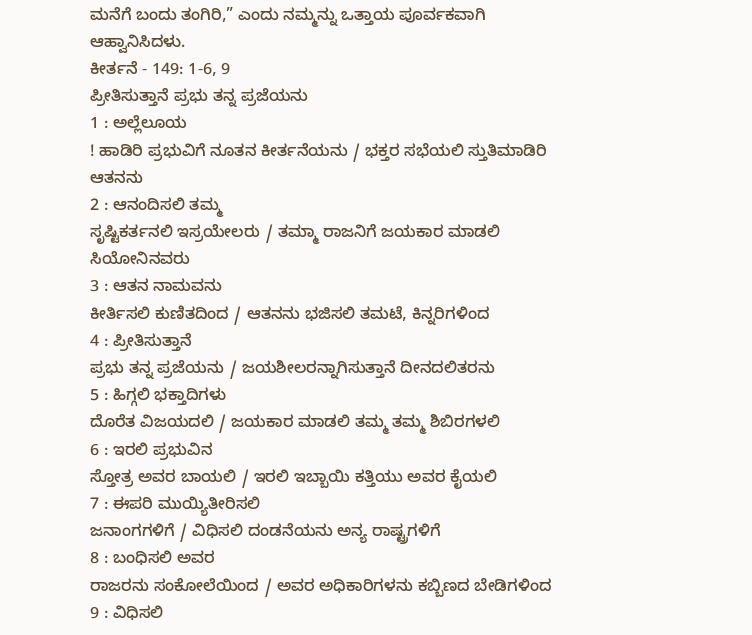ಮನೆಗೆ ಬಂದು ತಂಗಿರಿ,” ಎಂದು ನಮ್ಮನ್ನು ಒತ್ತಾಯ ಪೂರ್ವಕವಾಗಿ
ಆಹ್ವಾನಿಸಿದಳು.
ಕೀರ್ತನೆ - 149: 1-6, 9
ಪ್ರೀತಿಸುತ್ತಾನೆ ಪ್ರಭು ತನ್ನ ಪ್ರಜೆಯನು
1 : ಅಲ್ಲೆಲೂಯ
! ಹಾಡಿರಿ ಪ್ರಭುವಿಗೆ ನೂತನ ಕೀರ್ತನೆಯನು / ಭಕ್ತರ ಸಭೆಯಲಿ ಸ್ತುತಿಮಾಡಿರಿ ಆತನನು
2 : ಆನಂದಿಸಲಿ ತಮ್ಮ
ಸೃಷ್ಟಿಕರ್ತನಲಿ ಇಸ್ರಯೇಲರು / ತಮ್ಮಾ ರಾಜನಿಗೆ ಜಯಕಾರ ಮಾಡಲಿ ಸಿಯೋನಿನವರು
3 : ಆತನ ನಾಮವನು
ಕೀರ್ತಿಸಲಿ ಕುಣಿತದಿಂದ / ಆತನನು ಭಜಿಸಲಿ ತಮಟೆ, ಕಿನ್ನರಿಗಳಿಂದ
4 : ಪ್ರೀತಿಸುತ್ತಾನೆ
ಪ್ರಭು ತನ್ನ ಪ್ರಜೆಯನು / ಜಯಶೀಲರನ್ನಾಗಿಸುತ್ತಾನೆ ದೀನದಲಿತರನು
5 : ಹಿಗ್ಗಲಿ ಭಕ್ತಾದಿಗಳು
ದೊರೆತ ವಿಜಯದಲಿ / ಜಯಕಾರ ಮಾಡಲಿ ತಮ್ಮ ತಮ್ಮ ಶಿಬಿರಗಳಲಿ
6 : ಇರಲಿ ಪ್ರಭುವಿನ
ಸ್ತೋತ್ರ ಅವರ ಬಾಯಲಿ / ಇರಲಿ ಇಬ್ಬಾಯಿ ಕತ್ತಿಯು ಅವರ ಕೈಯಲಿ
7 : ಈಪರಿ ಮುಯ್ಯಿತೀರಿಸಲಿ
ಜನಾಂಗಗಳಿಗೆ / ವಿಧಿಸಲಿ ದಂಡನೆಯನು ಅನ್ಯ ರಾಷ್ಟ್ರಗಳಿಗೆ
8 : ಬಂಧಿಸಲಿ ಅವರ
ರಾಜರನು ಸಂಕೋಲೆಯಿಂದ / ಅವರ ಅಧಿಕಾರಿಗಳನು ಕಬ್ಬಿಣದ ಬೇಡಿಗಳಿಂದ
9 : ವಿಧಿಸಲಿ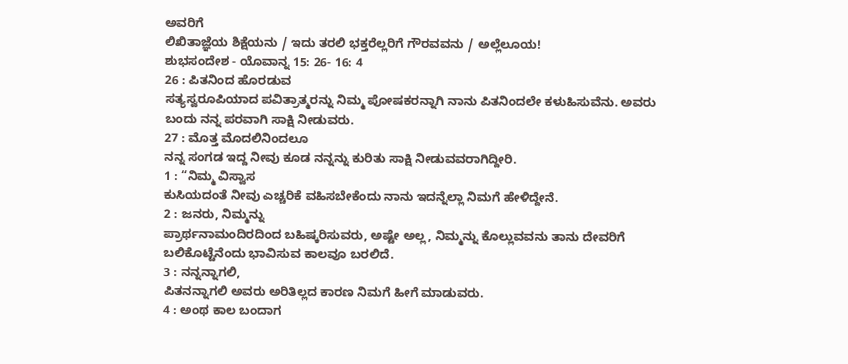ಅವರಿಗೆ
ಲಿಖಿತಾಜ್ಞೆಯ ಶಿಕ್ಷೆಯನು / ಇದು ತರಲಿ ಭಕ್ತರೆಲ್ಲರಿಗೆ ಗೌರವವನು / ಅಲ್ಲೆಲೂಯ!
ಶುಭಸಂದೇಶ - ಯೊವಾನ್ನ 15: 26- 16: 4
26 : ಪಿತನಿಂದ ಹೊರಡುವ
ಸತ್ಯಸ್ವರೂಪಿಯಾದ ಪವಿತ್ರಾತ್ಮರನ್ನು ನಿಮ್ಮ ಪೋಷಕರನ್ನಾಗಿ ನಾನು ಪಿತನಿಂದಲೇ ಕಳುಹಿಸುವೆನು. ಅವರು
ಬಂದು ನನ್ನ ಪರವಾಗಿ ಸಾಕ್ಷಿ ನೀಡುವರು.
27 : ಮೊತ್ತ ಮೊದಲಿನಿಂದಲೂ
ನನ್ನ ಸಂಗಡ ಇದ್ದ ನೀವು ಕೂಡ ನನ್ನನ್ನು ಕುರಿತು ಸಾಕ್ಷಿ ನೀಡುವವರಾಗಿದ್ದೀರಿ.
1 : “ನಿಮ್ಮ ವಿಸ್ವಾಸ
ಕುಸಿಯದಂತೆ ನೀವು ಎಚ್ಚರಿಕೆ ವಹಿಸಬೇಕೆಂದು ನಾನು ಇದನ್ನೆಲ್ಲಾ ನಿಮಗೆ ಹೇಳಿದ್ದೇನೆ.
2 : ಜನರು, ನಿಮ್ಮನ್ನು
ಪ್ರಾರ್ಥನಾಮಂದಿರದಿಂದ ಬಹಿಷ್ಕರಿಸುವರು, ಅಷ್ಟೇ ಅಲ್ಲ, ನಿಮ್ಮನ್ನು ಕೊಲ್ಲುವವನು ತಾನು ದೇವರಿಗೆ
ಬಲಿಕೊಟ್ಟೆನೆಂದು ಭಾವಿಸುವ ಕಾಲವೂ ಬರಲಿದೆ.
3 : ನನ್ನನ್ನಾಗಲಿ,
ಪಿತನನ್ನಾಗಲಿ ಅವರು ಅರಿತಿಲ್ಲದ ಕಾರಣ ನಿಮಗೆ ಹೀಗೆ ಮಾಡುವರು.
4 : ಅಂಥ ಕಾಲ ಬಂದಾಗ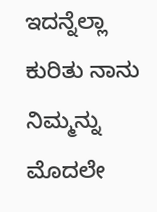ಇದನ್ನೆಲ್ಲಾ ಕುರಿತು ನಾನು ನಿಮ್ಮನ್ನು ಮೊದಲೇ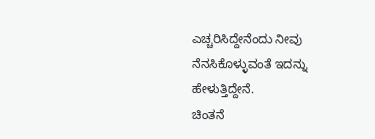ಎಚ್ಚರಿಸಿದ್ದೇನೆಂದು ನೀವು ನೆನಸಿಕೊಳ್ಳುವಂತೆ ಇದನ್ನು
ಹೇಳುತ್ತಿದ್ದೇನೆ.
ಚಿಂತನೆ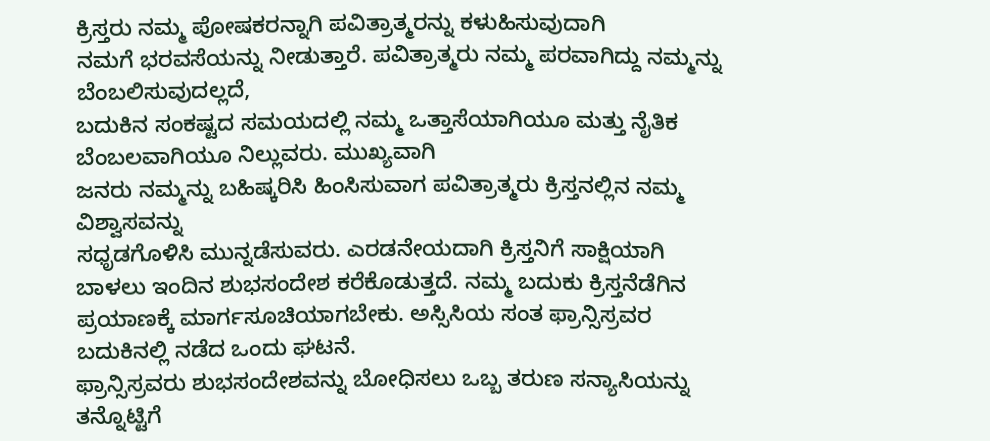ಕ್ರಿಸ್ತರು ನಮ್ಮ ಪೋಷಕರನ್ನಾಗಿ ಪವಿತ್ರಾತ್ಮರನ್ನು ಕಳುಹಿಸುವುದಾಗಿ
ನಮಗೆ ಭರವಸೆಯನ್ನು ನೀಡುತ್ತಾರೆ. ಪವಿತ್ರಾತ್ಮರು ನಮ್ಮ ಪರವಾಗಿದ್ದು ನಮ್ಮನ್ನು ಬೆಂಬಲಿಸುವುದಲ್ಲದೆ,
ಬದುಕಿನ ಸಂಕಷ್ಟದ ಸಮಯದಲ್ಲಿ ನಮ್ಮ ಒತ್ತಾಸೆಯಾಗಿಯೂ ಮತ್ತು ನೈತಿಕ ಬೆಂಬಲವಾಗಿಯೂ ನಿಲ್ಲುವರು. ಮುಖ್ಯವಾಗಿ
ಜನರು ನಮ್ಮನ್ನು ಬಹಿಷ್ಕರಿಸಿ ಹಿಂಸಿಸುವಾಗ ಪವಿತ್ರಾತ್ಮರು ಕ್ರಿಸ್ತನಲ್ಲಿನ ನಮ್ಮ ವಿಶ್ವಾಸವನ್ನು
ಸಧೃಡಗೊಳಿಸಿ ಮುನ್ನಡೆಸುವರು. ಎರಡನೇಯದಾಗಿ ಕ್ರಿಸ್ತನಿಗೆ ಸಾಕ್ಷಿಯಾಗಿ ಬಾಳಲು ಇಂದಿನ ಶುಭಸಂದೇಶ ಕರೆಕೊಡುತ್ತದೆ. ನಮ್ಮ ಬದುಕು ಕ್ರಿಸ್ತನೆಡೆಗಿನ
ಪ್ರಯಾಣಕ್ಕೆ ಮಾರ್ಗಸೂಚಿಯಾಗಬೇಕು. ಅಸ್ಸಿಸಿಯ ಸಂತ ಫ್ರಾನ್ಸಿಸ್ರವರ ಬದುಕಿನಲ್ಲಿ ನಡೆದ ಒಂದು ಘಟನೆ.
ಫ್ರಾನ್ಸಿಸ್ರವರು ಶುಭಸಂದೇಶವನ್ನು ಬೋಧಿಸಲು ಒಬ್ಬ ತರುಣ ಸನ್ಯಾಸಿಯನ್ನು ತನ್ನೊಟ್ಟಿಗೆ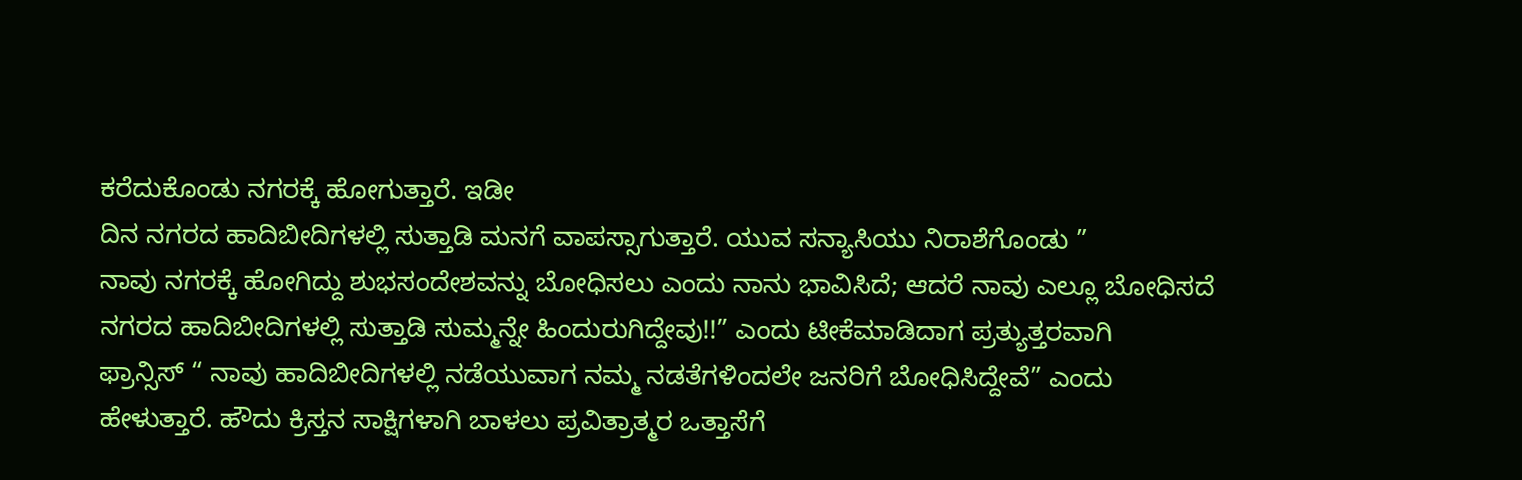ಕರೆದುಕೊಂಡು ನಗರಕ್ಕೆ ಹೋಗುತ್ತಾರೆ. ಇಡೀ
ದಿನ ನಗರದ ಹಾದಿಬೀದಿಗಳಲ್ಲಿ ಸುತ್ತಾಡಿ ಮನಗೆ ವಾಪಸ್ಸಾಗುತ್ತಾರೆ. ಯುವ ಸನ್ಯಾಸಿಯು ನಿರಾಶೆಗೊಂಡು ”
ನಾವು ನಗರಕ್ಕೆ ಹೋಗಿದ್ದು ಶುಭಸಂದೇಶವನ್ನು ಬೋಧಿಸಲು ಎಂದು ನಾನು ಭಾವಿಸಿದೆ; ಆದರೆ ನಾವು ಎಲ್ಲೂ ಬೋಧಿಸದೆ
ನಗರದ ಹಾದಿಬೀದಿಗಳಲ್ಲಿ ಸುತ್ತಾಡಿ ಸುಮ್ಮನ್ನೇ ಹಿಂದುರುಗಿದ್ದೇವು!!” ಎಂದು ಟೀಕೆಮಾಡಿದಾಗ ಪ್ರತ್ಯುತ್ತರವಾಗಿ
ಫ್ರಾನ್ಸಿಸ್ “ ನಾವು ಹಾದಿಬೀದಿಗಳಲ್ಲಿ ನಡೆಯುವಾಗ ನಮ್ಮ ನಡತೆಗಳಿಂದಲೇ ಜನರಿಗೆ ಬೋಧಿಸಿದ್ದೇವೆ” ಎಂದು
ಹೇಳುತ್ತಾರೆ. ಹೌದು ಕ್ರಿಸ್ತನ ಸಾಕ್ಷಿಗಳಾಗಿ ಬಾಳಲು ಪ್ರವಿತ್ರಾತ್ಮರ ಒತ್ತಾಸೆಗೆ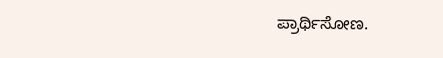ಪ್ರಾರ್ಥಿಸೋಣ.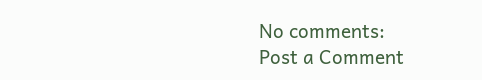No comments:
Post a Comment